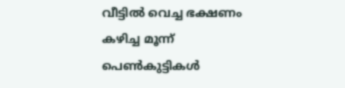വീട്ടില്‍ വെച്ച ഭക്ഷണം കഴിച്ച മൂന്ന് പെണ്‍കുട്ടികള്‍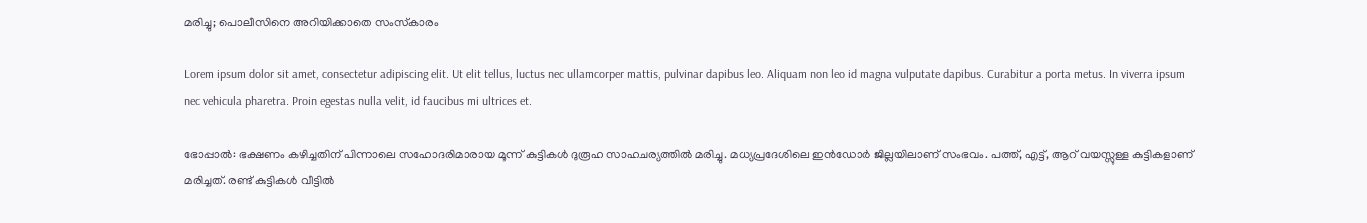മരിച്ചു; പൊലീസിനെ അറിയിക്കാതെ സംസ്‌കാരം

Lorem ipsum dolor sit amet, consectetur adipiscing elit. Ut elit tellus, luctus nec ullamcorper mattis, pulvinar dapibus leo. Aliquam non leo id magna vulputate dapibus. Curabitur a porta metus. In viverra ipsum nec vehicula pharetra. Proin egestas nulla velit, id faucibus mi ultrices et.

ഭോപ്പാല്‍: ഭക്ഷണം കഴിച്ചതിന് പിന്നാലെ സഹോദരിമാരായ മൂന്ന് കുട്ടികള്‍ ദുരൂഹ സാഹചര്യത്തില്‍ മരിച്ചു. മധ്യപ്രദേശിലെ ഇന്‍ഡോര്‍ ജില്ലയിലാണ് സംഭവം. പത്ത്, എട്ട്, ആറ് വയസ്സുള്ള കുട്ടികളാണ് മരിച്ചത്. രണ്ട് കുട്ടികള്‍ വീട്ടില്‍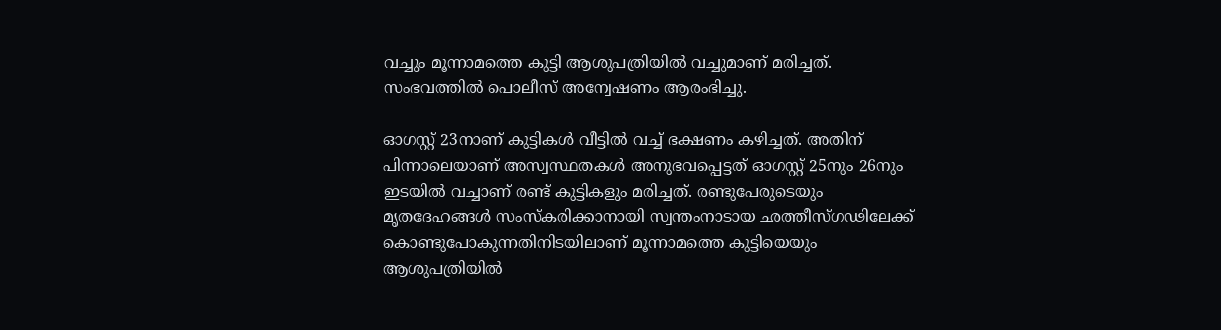വച്ചും മൂന്നാമത്തെ കുട്ടി ആശുപത്രിയില്‍ വച്ചുമാണ് മരിച്ചത്. സംഭവത്തില്‍ പൊലീസ് അന്വേഷണം ആരംഭിച്ചു.

ഓഗസ്റ്റ് 23നാണ് കുട്ടികള്‍ വീട്ടില്‍ വച്ച് ഭക്ഷണം കഴിച്ചത്. അതിന് പിന്നാലെയാണ് അസ്വസ്ഥതകള്‍ അനുഭവപ്പെട്ടത് ഓഗസ്റ്റ് 25നും 26നും ഇടയില്‍ വച്ചാണ് രണ്ട് കുട്ടികളും മരിച്ചത്. രണ്ടുപേരുടെയും മൃതദേഹങ്ങള്‍ സംസ്‌കരിക്കാനായി സ്വന്തംനാടായ ഛത്തീസ്ഗഢിലേക്ക് കൊണ്ടുപോകുന്നതിനിടയിലാണ് മൂന്നാമത്തെ കുട്ടിയെയും ആശുപത്രിയില്‍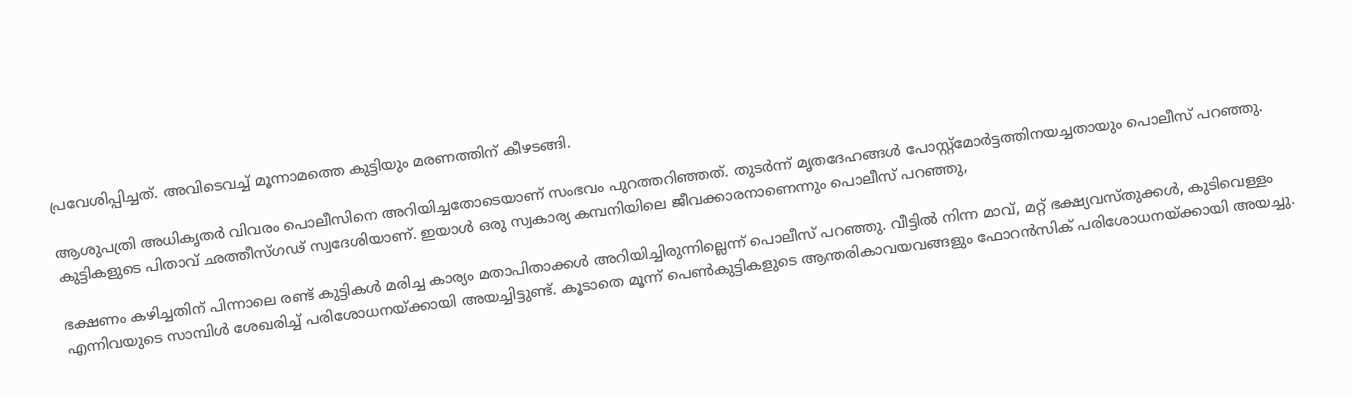പ്രവേശിപ്പിച്ചത്. അവിടെവച്ച് മൂന്നാമത്തെ കുട്ടിയും മരണത്തിന് കീഴടങ്ങി.

ആശുപത്രി അധികൃതര്‍ വിവരം പൊലീസിനെ അറിയിച്ചതോടെയാണ് സംഭവം പുറത്തറിഞ്ഞത്. തുടര്‍ന്ന് മൃതദേഹങ്ങള്‍ പോസ്റ്റ്‌മോര്‍ട്ടത്തിനയച്ചതായും പൊലീസ് പറഞ്ഞു. കുട്ടികളുടെ പിതാവ് ഛത്തീസ്ഗഢ് സ്വദേശിയാണ്. ഇയാള്‍ ഒരു സ്വകാര്യ കമ്പനിയിലെ ജീവക്കാരനാണെന്നും പൊലീസ് പറഞ്ഞു,

ഭക്ഷണം കഴിച്ചതിന് പിന്നാലെ രണ്ട് കുട്ടികള്‍ മരിച്ച കാര്യം മതാപിതാക്കള്‍ അറിയിച്ചിരുന്നില്ലെന്ന് പൊലീസ് പറഞ്ഞു. വീട്ടില്‍ നിന്ന മാവ്, മറ്റ് ഭക്ഷ്യവസ്തുക്കള്‍, കുടിവെള്ളം എന്നിവയുടെ സാമ്പിള്‍ ശേഖരിച്ച് പരിശോധനയ്ക്കായി അയച്ചിട്ടുണ്ട്. കൂടാതെ മൂന്ന് പെണ്‍കുട്ടികളുടെ ആന്തരികാവയവങ്ങളും ഫോറന്‍സിക് പരിശോധനയ്ക്കായി അയച്ചു.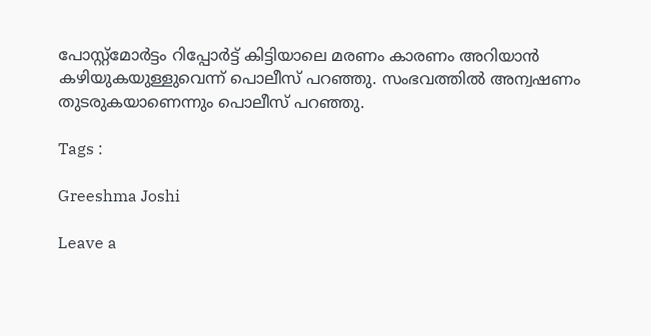പോസ്റ്റ്‌മോര്‍ട്ടം റിപ്പോര്‍ട്ട് കിട്ടിയാലെ മരണം കാരണം അറിയാന്‍ കഴിയുകയുള്ളുവെന്ന് പൊലീസ് പറഞ്ഞു. സംഭവത്തില്‍ അന്വഷണം തുടരുകയാണെന്നും പൊലീസ് പറഞ്ഞു.

Tags :

Greeshma Joshi

Leave a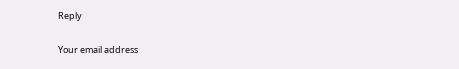Reply

Your email address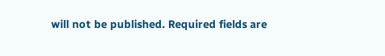will not be published. Required fields are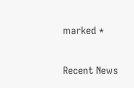marked *

Recent News